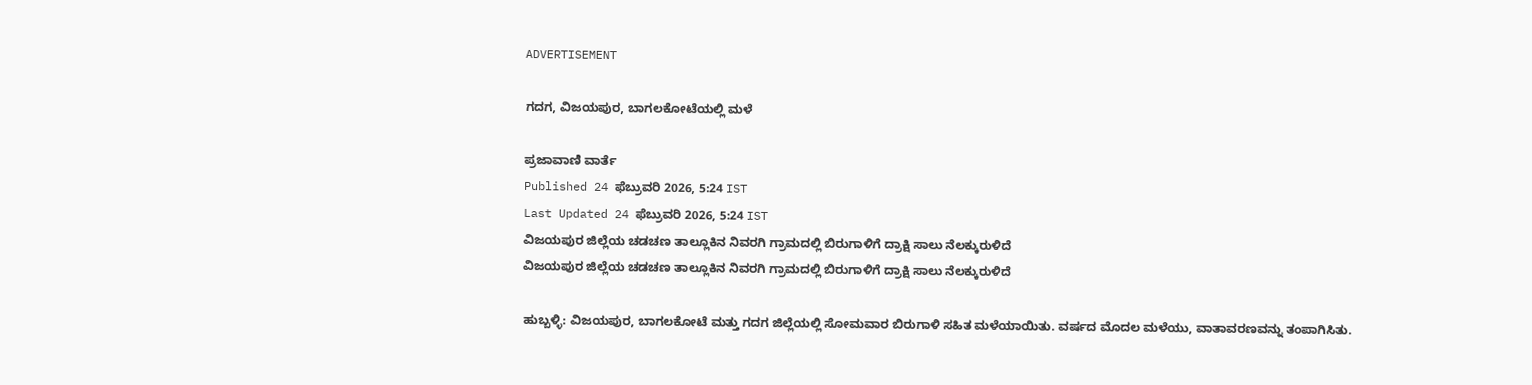ADVERTISEMENT

ಗದಗ, ವಿಜಯಪುರ, ಬಾಗಲಕೋಟೆಯಲ್ಲಿ ಮಳೆ

ಪ್ರಜಾವಾಣಿ ವಾರ್ತೆ
Published 24 ಫೆಬ್ರುವರಿ 2026, 5:24 IST
Last Updated 24 ಫೆಬ್ರುವರಿ 2026, 5:24 IST
ವಿಜಯಪುರ ಜಿಲ್ಲೆಯ ಚಡಚಣ ತಾಲ್ಲೂಕಿನ ನಿವರಗಿ ಗ್ರಾಮದಲ್ಲಿ ಬಿರುಗಾಳಿಗೆ ದ್ರಾಕ್ಷಿ ಸಾಲು ನೆಲಕ್ಕುರುಳಿದೆ
ವಿಜಯಪುರ ಜಿಲ್ಲೆಯ ಚಡಚಣ ತಾಲ್ಲೂಕಿನ ನಿವರಗಿ ಗ್ರಾಮದಲ್ಲಿ ಬಿರುಗಾಳಿಗೆ ದ್ರಾಕ್ಷಿ ಸಾಲು ನೆಲಕ್ಕುರುಳಿದೆ

ಹುಬ್ಬಳ್ಳಿ: ವಿಜಯಪುರ, ಬಾಗಲಕೋಟೆ ಮತ್ತು ಗದಗ ಜಿಲ್ಲೆಯಲ್ಲಿ ಸೋಮವಾರ ಬಿರುಗಾಳಿ ಸಹಿತ ಮಳೆಯಾಯಿತು. ವರ್ಷದ ಮೊದಲ ಮಳೆಯು, ವಾತಾವರಣವನ್ನು ತಂಪಾಗಿಸಿತು.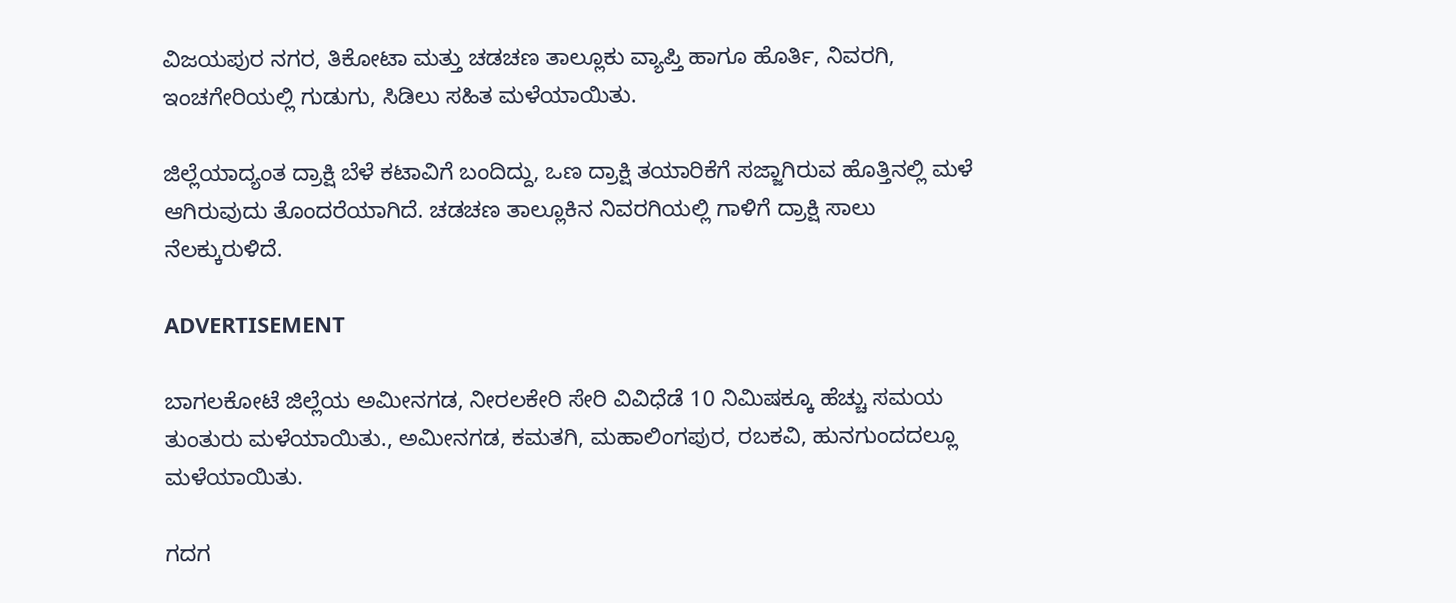ವಿಜಯಪುರ ನಗರ, ತಿಕೋಟಾ ಮತ್ತು ಚಡಚಣ ತಾಲ್ಲೂಕು ವ್ಯಾಪ್ತಿ ಹಾಗೂ ಹೊರ್ತಿ, ನಿವರಗಿ, ಇಂಚಗೇರಿಯಲ್ಲಿ ಗುಡುಗು, ಸಿಡಿಲು ಸಹಿತ ಮಳೆಯಾಯಿತು.

ಜಿಲ್ಲೆಯಾದ್ಯಂತ ದ್ರಾಕ್ಷಿ ಬೆಳೆ ಕಟಾವಿಗೆ ಬಂದಿದ್ದು, ಒಣ ದ್ರಾಕ್ಷಿ ತಯಾರಿಕೆಗೆ ಸಜ್ಜಾಗಿರುವ ಹೊತ್ತಿನಲ್ಲಿ ಮಳೆ ಆಗಿರುವುದು ತೊಂದರೆಯಾಗಿದೆ. ಚಡಚಣ ತಾಲ್ಲೂಕಿನ ನಿವರಗಿಯಲ್ಲಿ ಗಾಳಿಗೆ ದ್ರಾಕ್ಷಿ ಸಾಲು ನೆಲಕ್ಕುರುಳಿದೆ.

ADVERTISEMENT

ಬಾಗಲಕೋಟೆ ಜಿಲ್ಲೆಯ ಅಮೀನಗಡ, ನೀರಲಕೇರಿ ಸೇರಿ ವಿವಿಧೆಡೆ 10 ನಿಮಿಷಕ್ಕೂ ಹೆಚ್ಚು ಸಮಯ ತುಂತುರು ಮಳೆಯಾಯಿತು., ಅಮೀನಗಡ, ಕಮತಗಿ, ಮಹಾಲಿಂಗಪುರ, ರಬಕವಿ, ಹುನಗುಂದದಲ್ಲೂ ಮಳೆಯಾಯಿತು.

ಗದಗ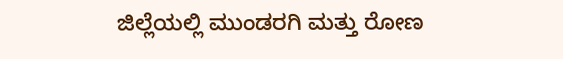ಜಿಲ್ಲೆಯಲ್ಲಿ ಮುಂಡರಗಿ ಮತ್ತು ರೋಣ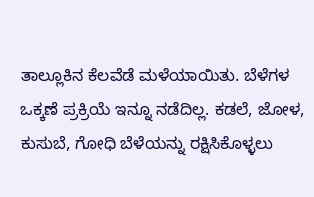ತಾಲ್ಲೂಕಿನ ಕೆಲವೆಡೆ ಮಳೆಯಾಯಿತು. ಬೆಳೆಗಳ ಒಕ್ಕಣೆ ಪ್ರಕ್ರಿಯೆ ಇನ್ನೂ ನಡೆದಿಲ್ಲ. ಕಡಲೆ, ಜೋಳ, ಕುಸುಬೆ, ಗೋಧಿ ಬೆಳೆಯನ್ನು ರಕ್ಷಿಸಿಕೊಳ್ಳಲು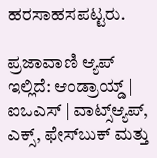ಹರಸಾಹಸಪಟ್ಟರು.

ಪ್ರಜಾವಾಣಿ ಆ್ಯಪ್ ಇಲ್ಲಿದೆ: ಆಂಡ್ರಾಯ್ಡ್ | ಐಒಎಸ್ | ವಾಟ್ಸ್ಆ್ಯಪ್, ಎಕ್ಸ್, ಫೇಸ್‌ಬುಕ್ ಮತ್ತು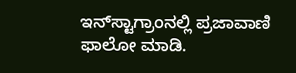ಇನ್‌ಸ್ಟಾಗ್ರಾಂನಲ್ಲಿ ಪ್ರಜಾವಾಣಿ ಫಾಲೋ ಮಾಡಿ.